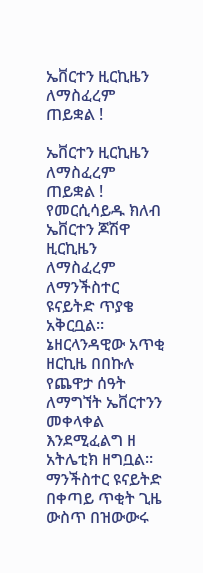ኤቨርተን ዚርኪዜን ለማስፈረም ጠይቋል !

ኤቨርተን ዚርኪዜን ለማስፈረም ጠይቋል ! የመርሲሳይዱ ክለብ ኤቨርተን ጆሽዋ ዚርኪዜን ለማስፈረም ለማንችስተር ዩናይትድ ጥያቄ አቅርቧል። ኔዘርላንዳዊው አጥቂ ዘርኪዜ በበኩሉ የጨዋታ ሰዓት ለማግኘት ኤቨርተንን መቀላቀል እንደሚፈልግ ዘ አትሌቲክ ዘግቧል። ማንችስተር ዩናይትድ በቀጣይ ጥቂት ጊዜ ውስጥ በዝውውሩ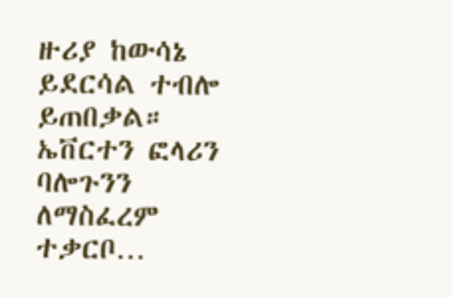ዙሪያ ከውሳኔ ይደርሳል ተብሎ ይጠበቃል። ኤቨርተን ፎላሪን ባሎጉንን ለማስፈረም ተቃርቦ…